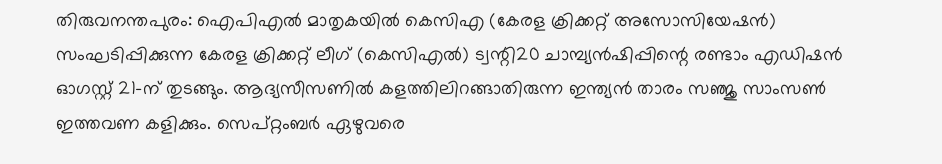തിരുവനന്തപുരം: ഐപിഎൽ മാതൃകയിൽ കെസിഎ (കേരള ക്രിക്കറ്റ് അസോസിയേഷൻ) സംഘടിപ്പിക്കുന്ന കേരള ക്രിക്കറ്റ് ‌ലീഗ് (കെസിഎൽ) ട്വന്റി20 ചാമ്പ്യൻഷിപ്പിന്റെ രണ്ടാം എഡിഷൻ ഓഗസ്റ്റ് 21-ന് തുടങ്ങും. ആദ്യസീസണിൽ കളത്തിലിറങ്ങാതിരുന്ന ഇന്ത്യൻ താരം സഞ്ജു സാംസൺ ഇത്തവണ കളിക്കും. സെപ്റ്റംബർ ഏഴുവരെ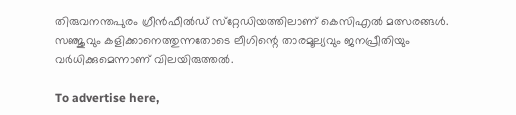തിരുവനന്തപുരം ഗ്രീൻഫീൽഡ് സ്‌റ്റേഡിയത്തിലാണ് കെസിഎൽ മത്സരങ്ങൾ. സഞ്ജുവും കളിക്കാനെത്തുന്നതോടെ ലീഗിന്റെ താരമൂല്യവും ജനപ്രീതിയും വർധിക്കുമെന്നാണ് വിലയിരുത്തൽ.

To advertise here,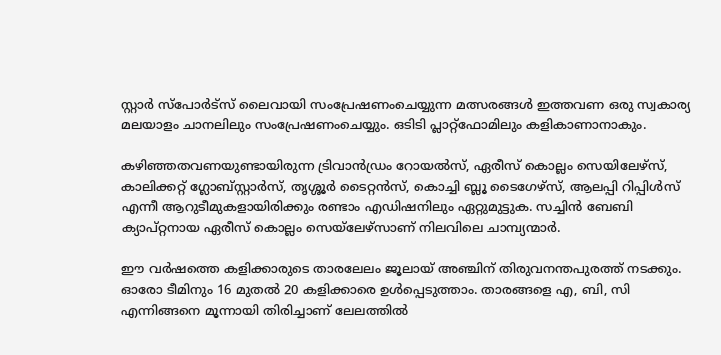സ്റ്റാർ സ്‌പോർട്‌സ് ലൈവായി സംപ്രേഷണംചെയ്യുന്ന മത്സരങ്ങൾ ഇത്തവണ ഒരു സ്വകാര്യ മലയാളം ചാനലിലും സംപ്രേഷണംചെയ്യും. ഒടിടി പ്ലാറ്റ്‌ഫോമിലും കളികാണാനാകും.

കഴിഞ്ഞതവണയുണ്ടായിരുന്ന ട്രിവാൻഡ്രം റോയൽസ്, ഏരീസ് കൊല്ലം സെയിലേഴ്‌സ്, കാലിക്കറ്റ് ഗ്ലോബ്സ്റ്റാർസ്, തൃശ്ശൂർ ടൈറ്റൻസ്, കൊച്ചി ബ്ലൂ ടൈഗേഴ്‌സ്, ആലപ്പി റിപ്പിൾസ് എന്നീ ആറുടീമുകളായിരിക്കും രണ്ടാം എഡിഷനിലും ഏറ്റുമുട്ടുക. സച്ചിൻ ബേബി ക്യാപ്റ്റനായ ഏരീസ് കൊല്ലം സെയ്‌ലേഴ്‌സാണ് നിലവിലെ ചാമ്പ്യന്മാർ.

ഈ വർഷത്തെ കളിക്കാരുടെ താരലേലം ജൂലായ് അഞ്ചിന് തിരുവനന്തപുരത്ത് നടക്കും. ഓരോ ടീമിനും 16 മുതൽ 20 കളിക്കാരെ ഉൾപ്പെടുത്താം. താരങ്ങളെ എ, ബി, സി എന്നിങ്ങനെ മൂന്നായി തിരിച്ചാണ് ലേലത്തിൽ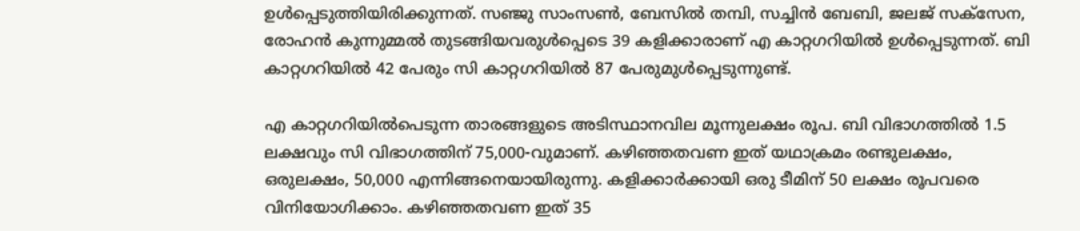ഉൾപ്പെടുത്തിയിരിക്കുന്നത്. സഞ്ജു സാംസൺ, ബേസിൽ തമ്പി, സച്ചിൻ ബേബി, ജലജ് സക്‌സേന, രോഹൻ കുന്നുമ്മൽ തുടങ്ങിയവരുൾപ്പെടെ 39 കളിക്കാരാണ് എ കാറ്റഗറിയിൽ ഉൾപ്പെടുന്നത്. ബി കാറ്റഗറിയിൽ 42 പേരും സി കാറ്റഗറിയിൽ 87 പേരുമുൾപ്പെടുന്നുണ്ട്.

എ കാറ്റഗറിയിൽപെടുന്ന താരങ്ങളുടെ അടിസ്ഥാനവില മൂന്നുലക്ഷം രൂപ. ബി വിഭാഗത്തിൽ 1.5 ലക്ഷവും സി വിഭാഗത്തിന് 75,000-വുമാണ്. കഴിഞ്ഞതവണ ഇത് യഥാക്രമം രണ്ടുലക്ഷം, ഒരുലക്ഷം, 50,000 എന്നിങ്ങനെയായിരുന്നു. കളിക്കാർക്കായി ഒരു ടീമിന് 50 ലക്ഷം രൂപവരെ വിനിയോഗിക്കാം. കഴിഞ്ഞതവണ ഇത് 35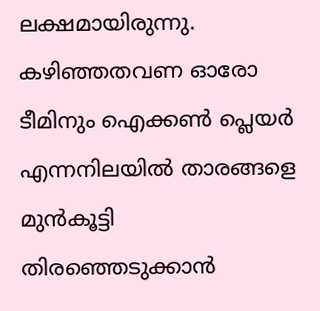ലക്ഷമായിരുന്നു. കഴിഞ്ഞതവണ ഓരോ ടീമിനും ഐക്കൺ പ്ലെയർ എന്നനിലയിൽ താരങ്ങളെ മുൻകൂട്ടി തിരഞ്ഞെടുക്കാൻ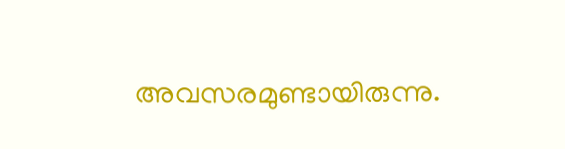അവസരമുണ്ടായിരുന്നു.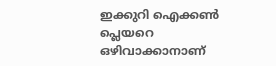ഇക്കുറി ഐക്കൺ പ്ലെയറെ ഒഴിവാക്കാനാണ്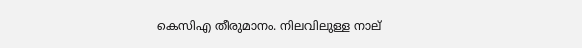കെസിഎ തീരുമാനം. നിലവിലുള്ള നാല്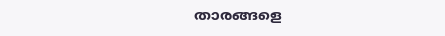താരങ്ങളെ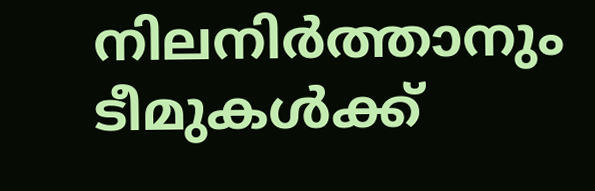നിലനിർത്താനും ടീമുകൾക്ക്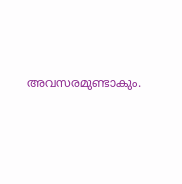അവസരമുണ്ടാകും.